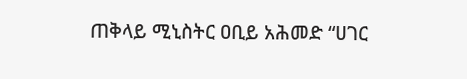ጠቅላይ ሚኒስትር ዐቢይ አሕመድ “ሀገር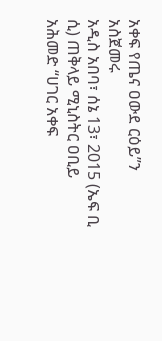አቀፍ የጤና ዐውደ ርዕይ”ን አስጀመሩ
አዲስ አበባ፣ ሰኔ 13፣ 2015 (ኤፍ ቢ ሲ) ጠቅላይ ሚኒስትር ዐቢይ አሕመድ “ሀገር አቀፍ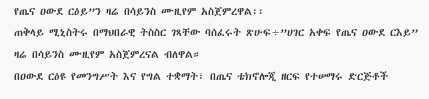የጤና ዐውደ ርዕይ”ን ዛሬ በሳይንስ ሙዚየም አስጀምረዋል፡፡
ጠቅላይ ሚኒስትሩ በማህበራዊ ትስስር ገጻቸው ባሰፈሩት ጽሁፍ÷”ሀገር አቀፍ የጤና ዐውደ ርእይ” ዛሬ በሳይንስ ሙዚየም አስጀምረናል ብለዋል።
በዐውደ ርዕዩ የመንግሥት እና የግል ተቋማት፣ በጤና ቴክኖሎጂ ዘርፍ የተሠማሩ ድርጅቶች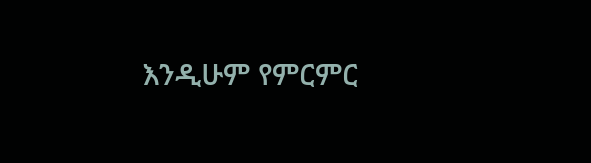እንዲሁም የምርምር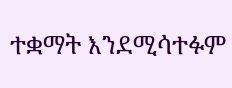ተቋማት እንደሚሳተፉም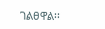ገልፀዋል፡፡